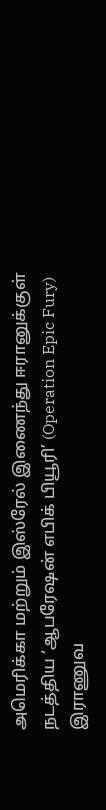அமெரிக்கா மற்றும் இஸ்ரேல் இணைந்து ஈரானுக்குள் நடத்திய ‘ஆபரேஷன் எபிக் பியூரி’ (Operation Epic Fury) இராணுவ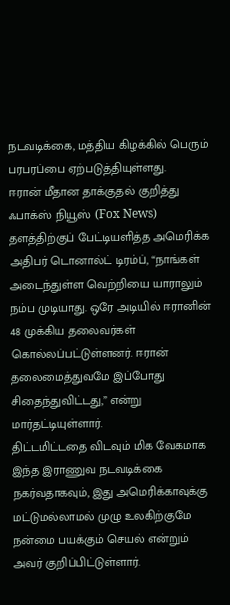நடவடிக்கை, மத்திய கிழக்கில் பெரும் பரபரப்பை ஏற்படுத்தியுள்ளது.
ஈரான் மீதான தாக்குதல் குறித்து ஃபாக்ஸ் நியூஸ் (Fox News) தளத்திற்குப் பேட்டியளித்த அமெரிக்க அதிபர் டொனால்ட் டிரம்ப், “நாங்கள் அடைந்துள்ள வெற்றியை யாராலும் நம்ப முடியாது. ஒரே அடியில் ஈரானின் 48 முக்கிய தலைவர்கள் கொல்லப்பட்டுள்ளனர். ஈரான் தலைமைத்துவமே இப்போது சிதைந்துவிட்டது,” என்று மார்தட்டியுள்ளார்.
திட்டமிட்டதை விடவும் மிக வேகமாக இந்த இராணுவ நடவடிக்கை நகர்வதாகவும், இது அமெரிக்காவுக்கு மட்டுமல்லாமல் முழு உலகிற்குமே நன்மை பயக்கும் செயல் என்றும் அவர் குறிப்பிட்டுள்ளார்.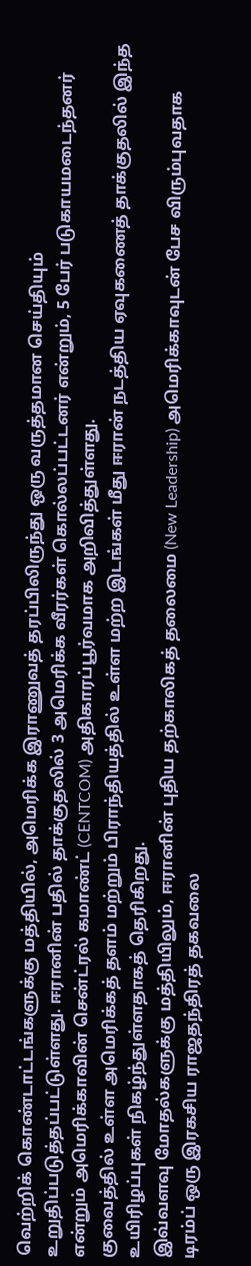வெற்றிக் கொண்டாட்டங்களுக்கு மத்தியில், அமெரிக்க இராணுவத் தரப்பிலிருந்து ஒரு வருத்தமான செய்தியும் உறுதிப்படுத்தப்பட்டுள்ளது. ஈரானின் பதில் தாக்குதலில் 3 அமெரிக்க வீரர்கள் கொல்லப்பட்டனர் என்றும், 5 பேர் படுகாயமடைந்தனர் என்றும் அமெரிக்காவின் சென்ட்ரல் கமாண்ட் (CENTCOM) அதிகாரப்பூர்வமாக அறிவித்துள்ளது.
குவைத்தில் உள்ள அமெரிக்கத் தளம் மற்றும் பிராந்தியத்தில் உள்ள மற்ற இடங்கள் மீது ஈரான் நடத்திய ஏவுகணைத் தாக்குதலில் இந்த உயிரிழப்புகள் நிகழ்ந்துள்ளதாகத் தெரிகிறது.
இவ்வளவு மோதல்களுக்கு மத்தியிலும், ஈரானின் புதிய தற்காலிகத் தலைமை (New Leadership) அமெரிக்காவுடன் பேச விரும்புவதாக டிரம்ப் ஒரு இரகசிய ராஜதந்திரத் தகவலை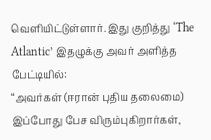வெளியிட்டுள்ளார். இது குறித்து ‘The Atlantic’ இதழுக்கு அவர் அளித்த பேட்டியில்:
“அவர்கள் (ஈரான் புதிய தலைமை) இப்போது பேச விரும்புகிறார்கள்,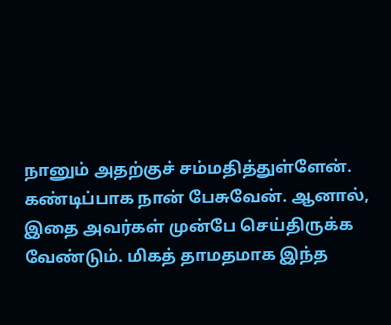நானும் அதற்குச் சம்மதித்துள்ளேன். கண்டிப்பாக நான் பேசுவேன். ஆனால், இதை அவர்கள் முன்பே செய்திருக்க வேண்டும். மிகத் தாமதமாக இந்த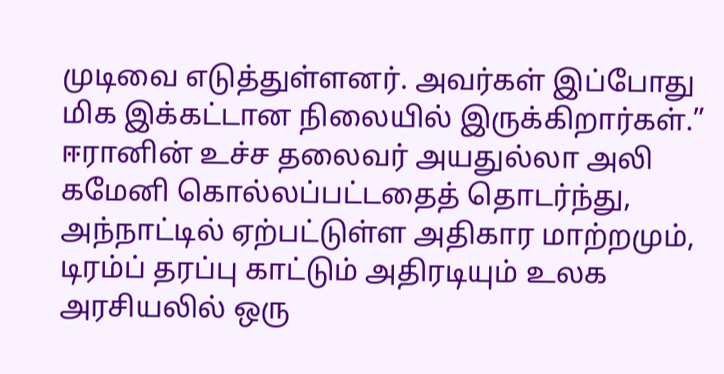முடிவை எடுத்துள்ளனர். அவர்கள் இப்போது மிக இக்கட்டான நிலையில் இருக்கிறார்கள்.”
ஈரானின் உச்ச தலைவர் அயதுல்லா அலி கமேனி கொல்லப்பட்டதைத் தொடர்ந்து, அந்நாட்டில் ஏற்பட்டுள்ள அதிகார மாற்றமும், டிரம்ப் தரப்பு காட்டும் அதிரடியும் உலக அரசியலில் ஒரு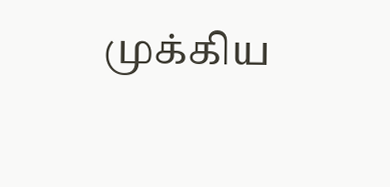முக்கிய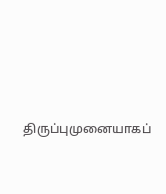திருப்புமுனையாகப்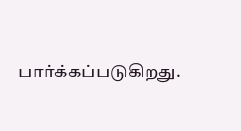பார்க்கப்படுகிறது.